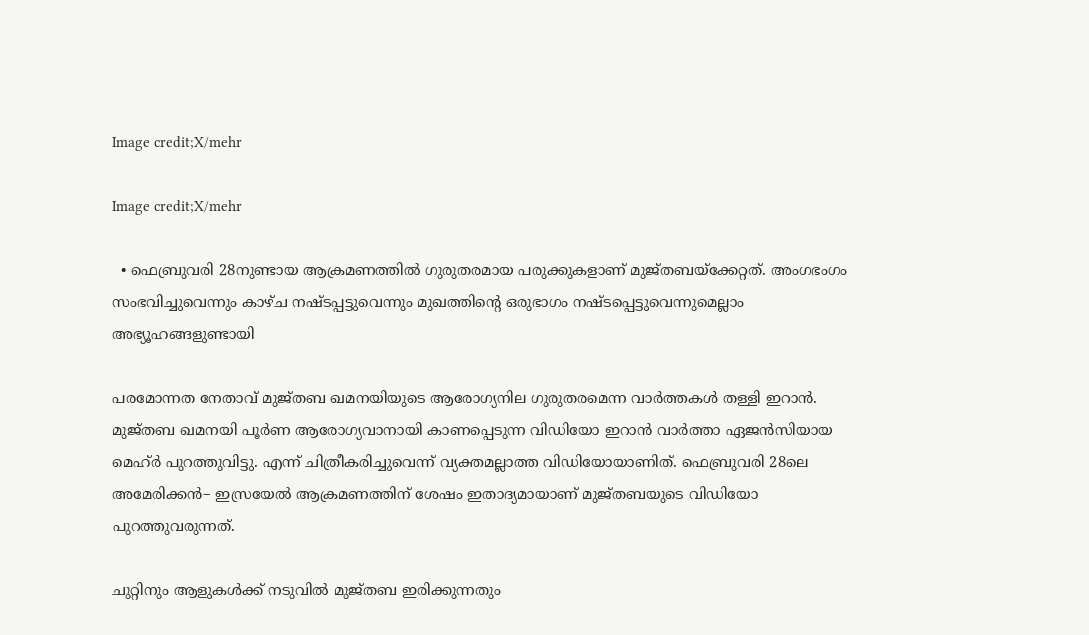Image credit;X/mehr

Image credit;X/mehr

  • ഫെബ്രുവരി 28നുണ്ടായ ആക്രമണത്തില്‍ ഗുരുതരമായ പരുക്കുകളാണ് മുജ്തബയ്ക്കേറ്റത്. അംഗഭംഗം സംഭവിച്ചുവെന്നും കാഴ്ച നഷ്ടപ്പട്ടുവെന്നും മുഖത്തിന്‍റെ ഒരുഭാഗം നഷ്ടപ്പെട്ടുവെന്നുമെല്ലാം അഭ്യൂഹങ്ങളുണ്ടായി

പരമോന്നത നേതാവ് മുജ്തബ ഖമനയിയുടെ ആരോഗ്യനില ഗുരുതരമെന്ന വാര്‍ത്തകള്‍ തള്ളി ഇറാന്‍. മുജ്തബ ഖമനയി പൂര്‍ണ ആരോഗ്യവാനായി കാണപ്പെടുന്ന വിഡിയോ ഇറാന്‍ വാര്‍ത്താ ഏജന്‍സിയായ മെഹ്ര്‍ പുറത്തുവിട്ടു. എന്ന് ചിത്രീകരിച്ചുവെന്ന് വ്യക്തമല്ലാത്ത വിഡിയോയാണിത്. ഫെബ്രുവരി 28ലെ അമേരിക്കന്‍– ഇസ്രയേല്‍ ആക്രമണത്തിന് ശേഷം ഇതാദ്യമായാണ് മുജ്തബയുടെ വിഡിയോ പുറത്തുവരുന്നത്.

ചുറ്റിനും ആളുകള്‍ക്ക് നടുവില്‍ മുജ്തബ ഇരിക്കുന്നതും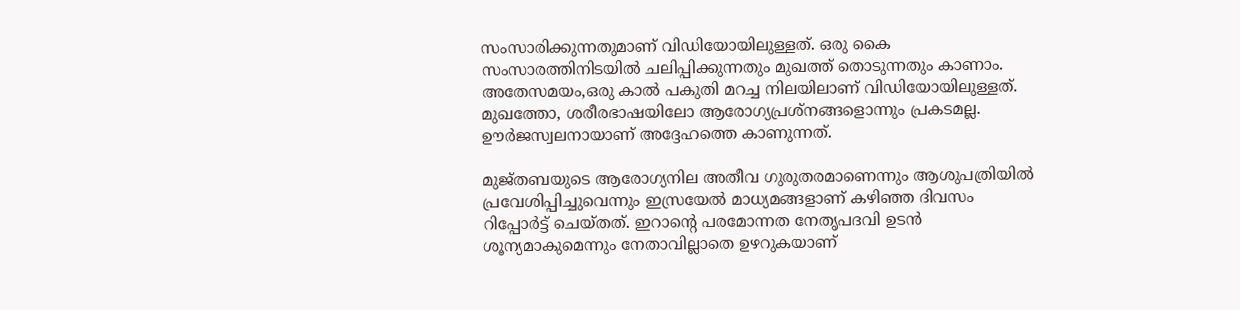സംസാരിക്കുന്നതുമാണ് വിഡിയോയിലുള്ളത്. ഒരു കൈ സംസാരത്തിനിടയില്‍ ചലിപ്പിക്കുന്നതും മുഖത്ത് തൊടുന്നതും കാണാം. അതേസമയം,ഒരു കാല്‍ പകുതി മറച്ച നിലയിലാണ് വിഡിയോയിലുള്ളത്. മുഖത്തോ, ശരീരഭാഷയിലോ ആരോഗ്യപ്രശ്നങ്ങളൊന്നും പ്രകടമല്ല. ഊര്‍ജസ്വലനായാണ് അദ്ദേഹത്തെ കാണുന്നത്.

മുജ്തബയുടെ ആരോഗ്യനില അതീവ ഗുരുതരമാണെന്നും ആശുപത്രിയില്‍ പ്രവേശിപ്പിച്ചുവെന്നും ഇസ്രയേല്‍ മാധ്യമങ്ങളാണ് കഴിഞ്ഞ ദിവസം റിപ്പോര്‍ട്ട് ചെയ്തത്. ഇറാന്‍റെ പരമോന്നത നേതൃപദവി ഉടന്‍ ശൂന്യമാകുമെന്നും നേതാവില്ലാതെ ഉഴറുകയാണ്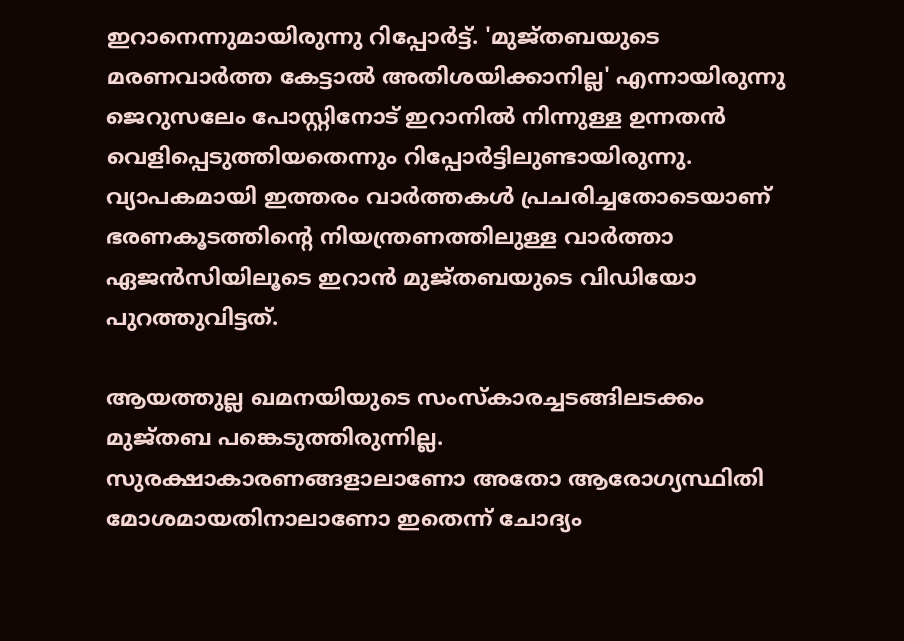ഇറാനെന്നുമായിരുന്നു റിപ്പോര്‍ട്ട്. 'മുജ്തബയുടെ മരണവാര്‍ത്ത കേട്ടാല്‍ അതിശയിക്കാനില്ല' എന്നായിരുന്നു ജെറുസലേം പോസ്റ്റിനോട് ഇറാനില്‍ നിന്നുള്ള ഉന്നതന്‍ വെളിപ്പെടുത്തിയതെന്നും റിപ്പോര്‍ട്ടിലുണ്ടായിരുന്നു. വ്യാപകമായി ഇത്തരം വാര്‍ത്തകള്‍ പ്രചരിച്ചതോടെയാണ് ഭരണകൂടത്തിന്‍റെ നിയന്ത്രണത്തിലുള്ള വാര്‍ത്താ ഏജന്‍സിയിലൂടെ ഇറാന്‍ മുജ്തബയുടെ വിഡിയോ പുറത്തുവിട്ടത്.

ആയത്തുല്ല ഖമനയിയുടെ സംസ്കാരച്ചടങ്ങിലടക്കം മുജ്തബ പങ്കെടുത്തിരുന്നില്ല. സുരക്ഷാകാരണങ്ങളാലാണോ അതോ ആരോഗ്യസ്ഥിതി മോശമായതിനാലാണോ ഇതെന്ന് ചോദ്യം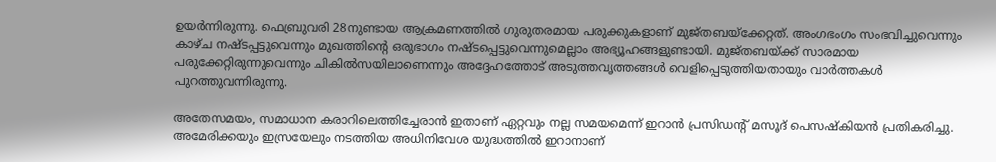ഉയര്‍ന്നിരുന്നു. ഫെബ്രുവരി 28നുണ്ടായ ആക്രമണത്തില്‍ ഗുരുതരമായ പരുക്കുകളാണ് മുജ്തബയ്ക്കേറ്റത്. അംഗഭംഗം സംഭവിച്ചുവെന്നും കാഴ്ച നഷ്ടപ്പട്ടുവെന്നും മുഖത്തിന്‍റെ ഒരുഭാഗം നഷ്ടപ്പെട്ടുവെന്നുമെല്ലാം അഭ്യൂഹങ്ങളുണ്ടായി. മുജ്തബയ്ക്ക് സാരമായ പരുക്കേറ്റിരുന്നുവെന്നും ചികില്‍സയിലാണെന്നും അദ്ദേഹത്തോട് അടുത്തവൃത്തങ്ങള്‍ വെളിപ്പെടുത്തിയതായും വാര്‍ത്തകള്‍ പുറത്തുവന്നിരുന്നു.

അതേസമയം, സമാധാന കരാറിലെത്തിച്ചേരാന്‍ ഇതാണ് ഏറ്റവും നല്ല സമയമെന്ന് ഇറാന്‍ പ്രസിഡന്‍റ് മസൂദ് പെസഷ്കിയന്‍ പ്രതികരിച്ചു. അമേരിക്കയും ഇസ്രയേലും നടത്തിയ അധിനിവേശ യുദ്ധത്തില്‍ ഇറാനാണ്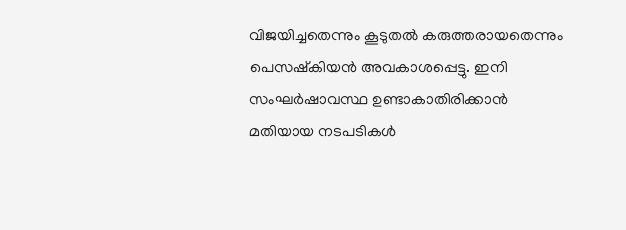വിജയിച്ചതെന്നും കൂടുതല്‍ കരുത്തരായതെന്നും പെസഷ്കിയന്‍ അവകാശപ്പെട്ടു. ഇനി സംഘര്‍ഷാവസ്ഥ ഉണ്ടാകാതിരിക്കാന്‍ മതിയായ നടപടികള്‍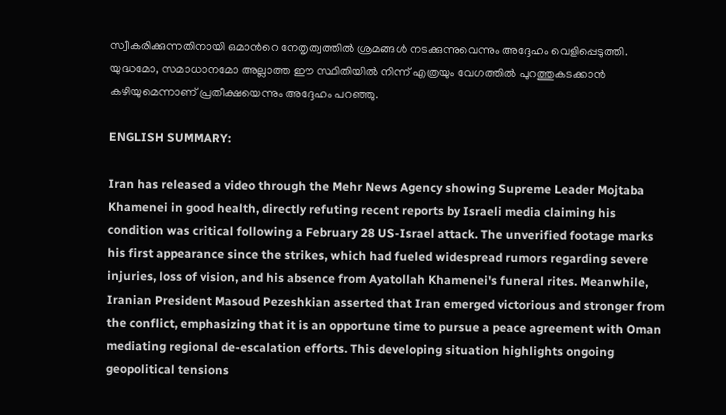സ്വീകരിക്കുന്നതിനായി ഒമാന്‍റെ നേതൃത്വത്തില്‍ ശ്രമങ്ങള്‍ നടക്കുന്നുവെന്നും അദ്ദേഹം വെളിപ്പെടുത്തി. യുദ്ധമോ, സമാധാനമോ അല്ലാത്ത ഈ സ്ഥിതിയില്‍ നിന്ന് എത്രയും വേഗത്തില്‍ പുറത്തുകടക്കാന്‍ കഴിയുമെന്നാണ് പ്രതീക്ഷയെന്നും അദ്ദേഹം പറഞ്ഞു.

ENGLISH SUMMARY:

Iran has released a video through the Mehr News Agency showing Supreme Leader Mojtaba Khamenei in good health, directly refuting recent reports by Israeli media claiming his condition was critical following a February 28 US-Israel attack. The unverified footage marks his first appearance since the strikes, which had fueled widespread rumors regarding severe injuries, loss of vision, and his absence from Ayatollah Khamenei's funeral rites. Meanwhile, Iranian President Masoud Pezeshkian asserted that Iran emerged victorious and stronger from the conflict, emphasizing that it is an opportune time to pursue a peace agreement with Oman mediating regional de-escalation efforts. This developing situation highlights ongoing geopolitical tensions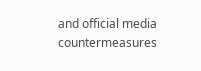and official media countermeasures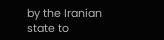by the Iranian state to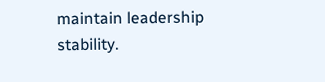maintain leadership stability.